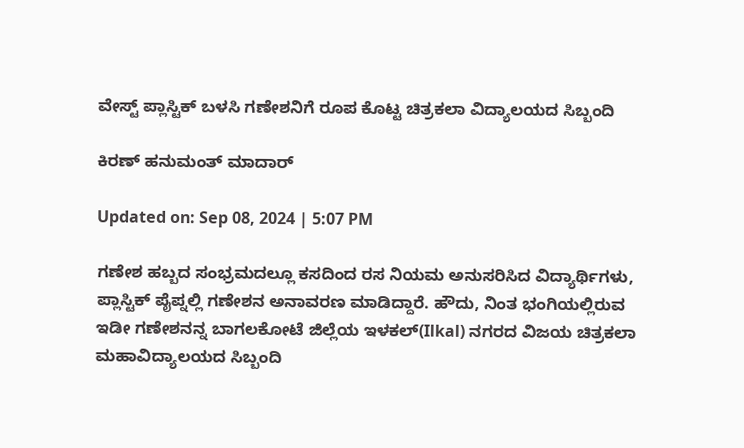ವೇಸ್ಟ್ ಪ್ಲಾಸ್ಟಿಕ್ ಬಳಸಿ ಗಣೇಶನಿಗೆ ರೂಪ ಕೊಟ್ಟ ಚಿತ್ರಕಲಾ ವಿದ್ಯಾಲಯದ ಸಿಬ್ಬಂದಿ

ಕಿರಣ್ ಹನುಮಂತ್ ಮಾದಾರ್

Updated on: Sep 08, 2024 | 5:07 PM

ಗಣೇಶ ಹಬ್ಬದ ಸಂಭ್ರಮದಲ್ಲೂ ಕಸದಿಂದ ರಸ ನಿಯಮ ಅನುಸರಿಸಿದ ವಿದ್ಯಾರ್ಥಿಗಳು, ಪ್ಲಾಸ್ಟಿಕ್ ಪೈಪ್ನಲ್ಲಿ ಗಣೇಶನ ಅನಾವರಣ ಮಾಡಿದ್ದಾರೆ. ಹೌದು, ನಿಂತ ಭಂಗಿಯಲ್ಲಿರುವ ಇಡೀ ಗಣೇಶನನ್ನ ಬಾಗಲಕೋಟೆ ಜಿಲ್ಲೆಯ ಇಳಕಲ್(Ilkal) ನಗರದ ವಿಜಯ ಚಿತ್ರಕಲಾ ಮಹಾವಿದ್ಯಾಲಯದ ಸಿಬ್ಬಂದಿ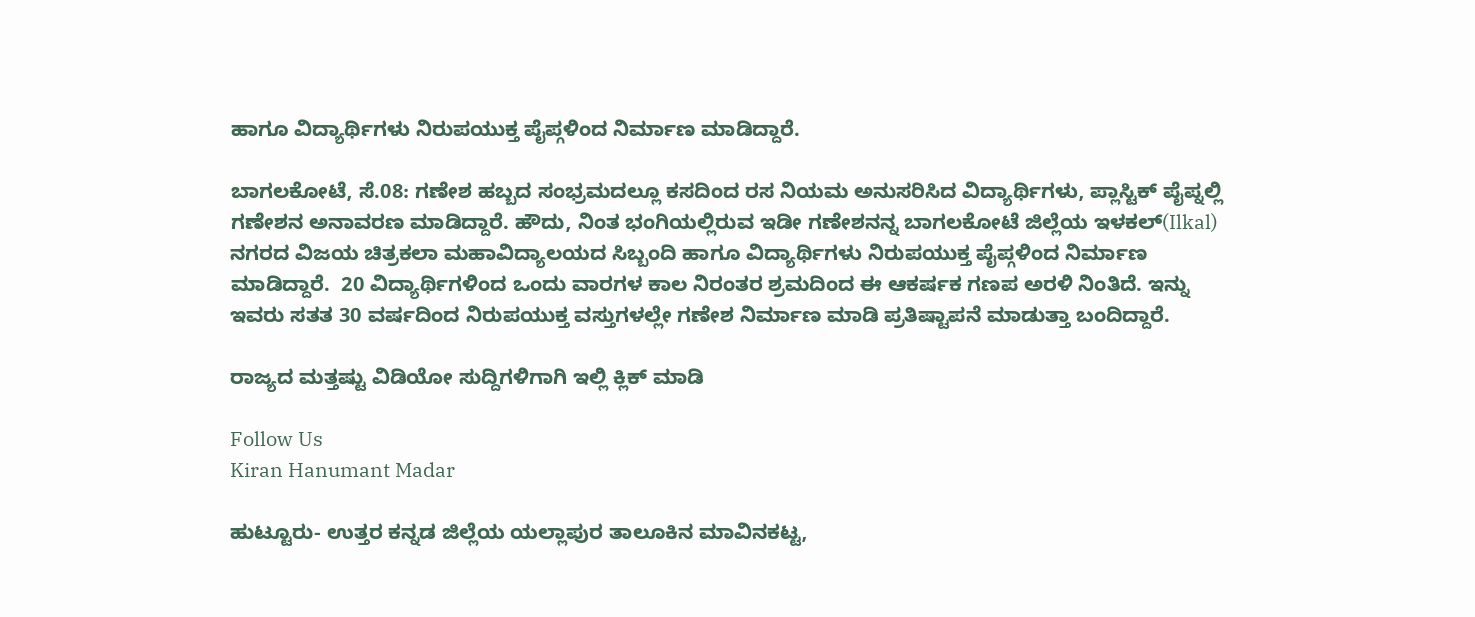ಹಾಗೂ ವಿದ್ಯಾರ್ಥಿಗಳು ನಿರುಪಯುಕ್ತ ಪೈಪ್ಗಳಿಂದ ನಿರ್ಮಾಣ ಮಾಡಿದ್ದಾರೆ.

ಬಾಗಲಕೋಟೆ, ಸೆ.08: ಗಣೇಶ ಹಬ್ಬದ ಸಂಭ್ರಮದಲ್ಲೂ ಕಸದಿಂದ ರಸ ನಿಯಮ ಅನುಸರಿಸಿದ ವಿದ್ಯಾರ್ಥಿಗಳು, ಪ್ಲಾಸ್ಟಿಕ್ ಪೈಪ್ನಲ್ಲಿ ಗಣೇಶನ ಅನಾವರಣ ಮಾಡಿದ್ದಾರೆ. ಹೌದು, ನಿಂತ ಭಂಗಿಯಲ್ಲಿರುವ ಇಡೀ ಗಣೇಶನನ್ನ ಬಾಗಲಕೋಟೆ ಜಿಲ್ಲೆಯ ಇಳಕಲ್(Ilkal) ನಗರದ ವಿಜಯ ಚಿತ್ರಕಲಾ ಮಹಾವಿದ್ಯಾಲಯದ ಸಿಬ್ಬಂದಿ ಹಾಗೂ ವಿದ್ಯಾರ್ಥಿಗಳು ನಿರುಪಯುಕ್ತ ಪೈಪ್ಗಳಿಂದ ನಿರ್ಮಾಣ ಮಾಡಿದ್ದಾರೆ.  20 ವಿದ್ಯಾರ್ಥಿಗಳಿಂದ ಒಂದು ವಾರಗಳ ಕಾಲ ನಿರಂತರ ಶ್ರಮದಿಂದ ಈ ಆಕರ್ಷಕ ಗಣಪ ಅರಳಿ ನಿಂತಿದೆ. ಇನ್ನು ಇವರು ಸತತ 30 ವರ್ಷದಿಂದ ನಿರುಪಯುಕ್ತ ವಸ್ತುಗಳಲ್ಲೇ ಗಣೇಶ ನಿರ್ಮಾಣ ಮಾಡಿ ಪ್ರತಿಷ್ಟಾಪನೆ ಮಾಡುತ್ತಾ ಬಂದಿದ್ದಾರೆ.

ರಾಜ್ಯದ ಮತ್ತಷ್ಟು ವಿಡಿಯೋ ಸುದ್ದಿಗಳಿಗಾಗಿ ಇಲ್ಲಿ ಕ್ಲಿಕ್ ಮಾಡಿ

Follow Us
Kiran Hanumant Madar

ಹುಟ್ಟೂರು- ಉತ್ತರ ಕನ್ನಡ ಜಿಲ್ಲೆಯ ಯಲ್ಲಾಪುರ ತಾಲೂಕಿನ ಮಾವಿನಕಟ್ಟ,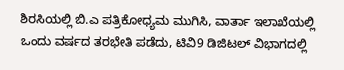ಶಿರಸಿಯಲ್ಲಿ ಬಿ.ಎ ಪತ್ರಿಕೋಧ್ಯಮ ಮುಗಿಸಿ, ವಾರ್ತಾ ಇಲಾಖೆಯಲ್ಲಿ ಒಂದು ವರ್ಷದ ತರಭೇತಿ ಪಡೆದು, ಟಿವಿ9 ಡಿಜಿಟಲ್ ವಿಭಾಗದಲ್ಲಿ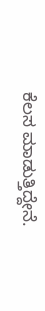ಕೆಲಸ ಮಾಡುತ್ತಿದ್ದೇನೆ.